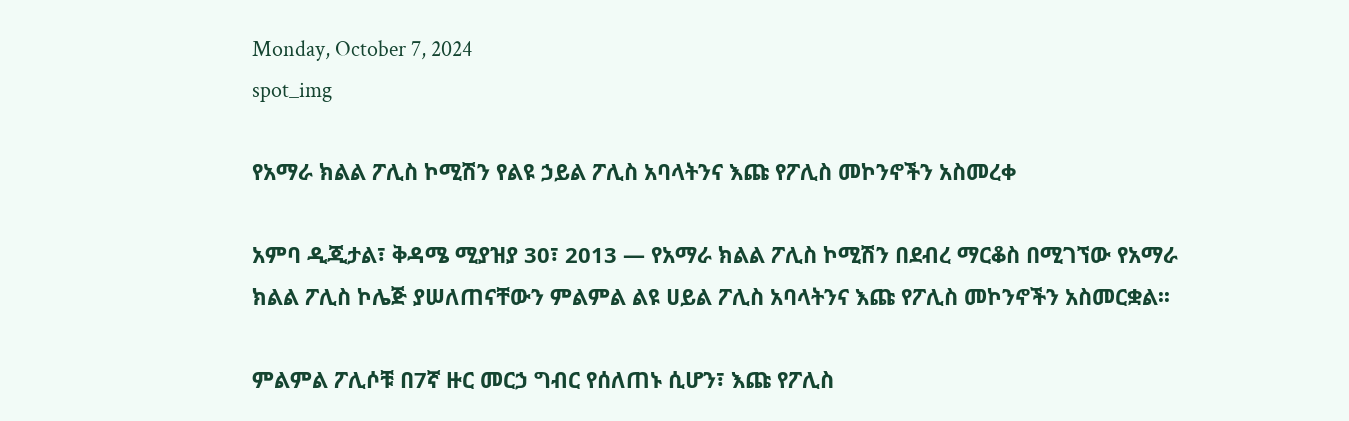Monday, October 7, 2024
spot_img

የአማራ ክልል ፖሊስ ኮሚሽን የልዩ ኃይል ፖሊስ አባላትንና እጩ የፖሊስ መኮንኖችን አስመረቀ

አምባ ዲጂታል፣ ቅዳሜ ሚያዝያ 30፣ 2013 ― የአማራ ክልል ፖሊስ ኮሚሽን በደብረ ማርቆስ በሚገኘው የአማራ ክልል ፖሊስ ኮሌጅ ያሠለጠናቸውን ምልምል ልዩ ሀይል ፖሊስ አባላትንና እጩ የፖሊስ መኮንኖችን አስመርቋል፡፡

ምልምል ፖሊሶቹ በ7ኛ ዙር መርኃ ግብር የሰለጠኑ ሲሆን፣ እጩ የፖሊስ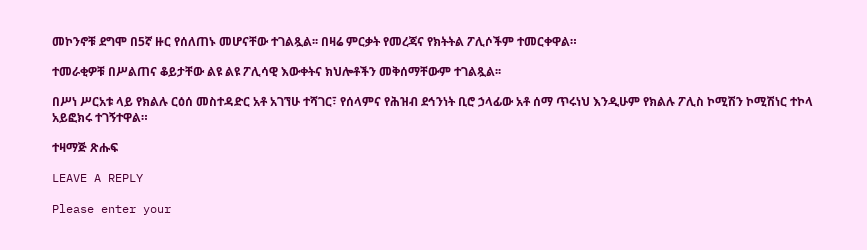መኮንኖቹ ደግሞ በ5ኛ ዙር የሰለጠኑ መሆናቸው ተገልጿል፡፡ በዛሬ ምርቃት የመረጃና የክትትል ፖሊሶችም ተመርቀዋል።

ተመራቂዎቹ በሥልጠና ቆይታቸው ልዩ ልዩ ፖሊሳዊ እውቀትና ክህሎቶችን መቅሰማቸውም ተገልጿል፡፡

በሥነ ሥርአቱ ላይ የክልሉ ርዕሰ መስተዳድር አቶ አገኘሁ ተሻገር፣ የሰላምና የሕዝብ ደኅንነት ቢሮ ኃላፊው አቶ ሰማ ጥሩነህ እንዲሁም የክልሉ ፖሊስ ኮሚሽን ኮሚሽነር ተኮላ አይፎክሩ ተገኝተዋል።

ተዛማጅ ጽሑፍ

LEAVE A REPLY

Please enter your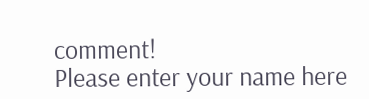comment!
Please enter your name here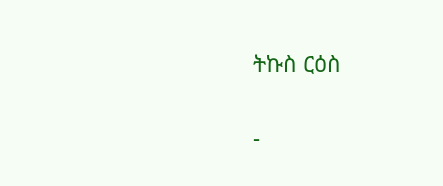ትኩስ ርዕስ

-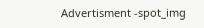Advertisment -spot_img